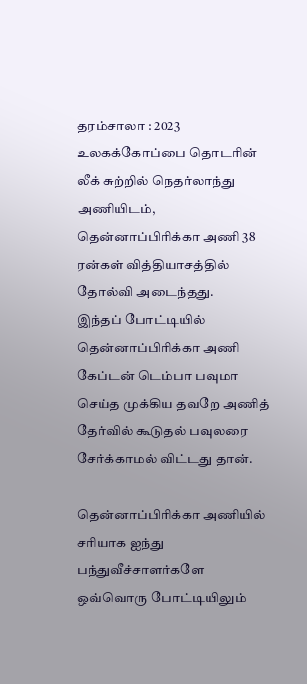தரம்சாலா : 2023 உலகக்கோப்பை தொடரின் லீக் சுற்றில் நெதர்லாந்து அணியிடம், தென்னாப்பிரிக்கா அணி 38 ரன்கள் வித்தியாசத்தில் தோல்வி அடைந்தது.
இந்தப் போட்டியில் தென்னாப்பிரிக்கா அணி கேப்டன் டெம்பா பவுமா செய்த முக்கிய தவறே அணித் தேர்வில் கூடுதல் பவுலரை சேர்க்காமல் விட்டது தான்.

தென்னாப்பிரிக்கா அணியில் சரியாக ஐந்து பந்துவீச்சாளர்களே ஒவ்வொரு போட்டியிலும்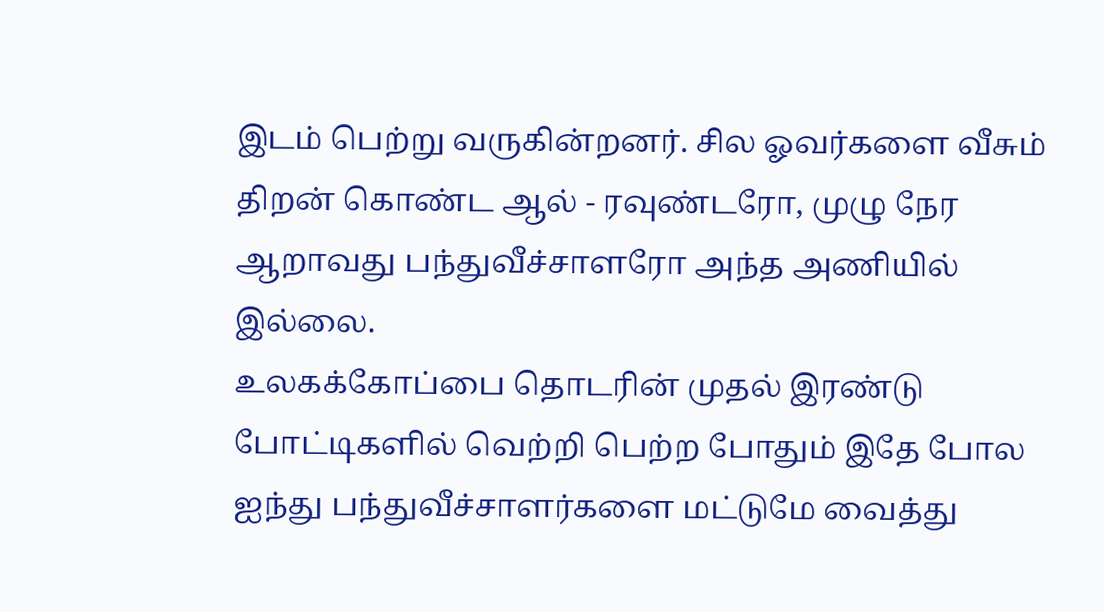இடம் பெற்று வருகின்றனர். சில ஓவர்களை வீசும் திறன் கொண்ட ஆல் - ரவுண்டரோ, முழு நேர ஆறாவது பந்துவீச்சாளரோ அந்த அணியில் இல்லை.
உலகக்கோப்பை தொடரின் முதல் இரண்டு போட்டிகளில் வெற்றி பெற்ற போதும் இதே போல ஐந்து பந்துவீச்சாளர்களை மட்டுமே வைத்து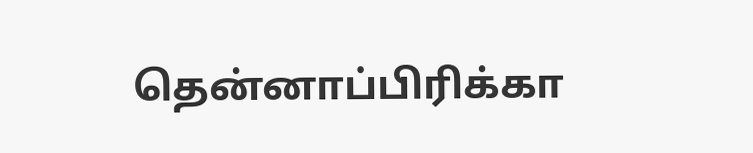தென்னாப்பிரிக்கா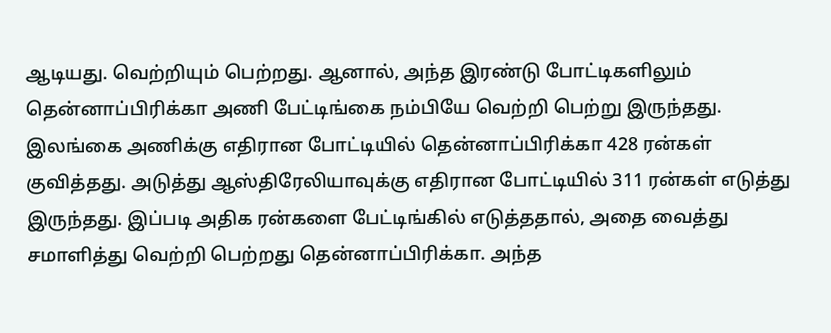ஆடியது. வெற்றியும் பெற்றது. ஆனால், அந்த இரண்டு போட்டிகளிலும் தென்னாப்பிரிக்கா அணி பேட்டிங்கை நம்பியே வெற்றி பெற்று இருந்தது.
இலங்கை அணிக்கு எதிரான போட்டியில் தென்னாப்பிரிக்கா 428 ரன்கள் குவித்தது. அடுத்து ஆஸ்திரேலியாவுக்கு எதிரான போட்டியில் 311 ரன்கள் எடுத்து இருந்தது. இப்படி அதிக ரன்களை பேட்டிங்கில் எடுத்ததால், அதை வைத்து சமாளித்து வெற்றி பெற்றது தென்னாப்பிரிக்கா. அந்த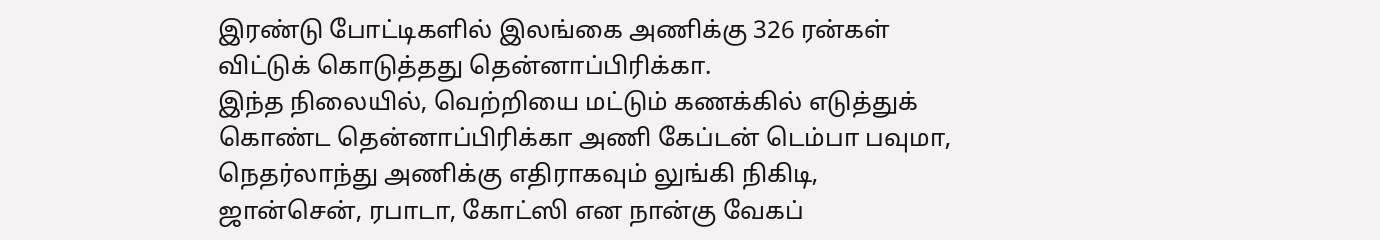இரண்டு போட்டிகளில் இலங்கை அணிக்கு 326 ரன்கள் விட்டுக் கொடுத்தது தென்னாப்பிரிக்கா.
இந்த நிலையில், வெற்றியை மட்டும் கணக்கில் எடுத்துக் கொண்ட தென்னாப்பிரிக்கா அணி கேப்டன் டெம்பா பவுமா, நெதர்லாந்து அணிக்கு எதிராகவும் லுங்கி நிகிடி, ஜான்சென், ரபாடா, கோட்ஸி என நான்கு வேகப்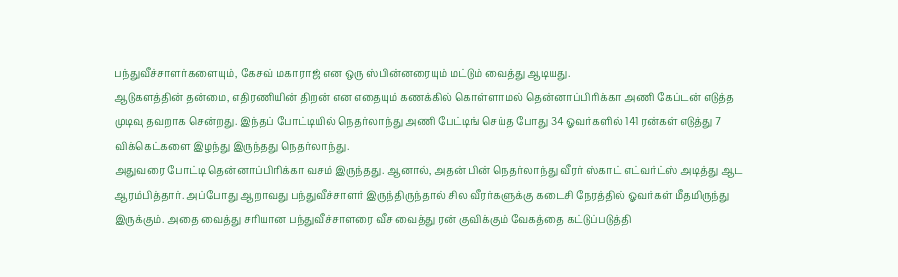பந்துவீச்சாளர்களையும், கேசவ் மகாராஜ் என ஒரு ஸ்பின்னரையும் மட்டும் வைத்து ஆடியது.
ஆடுகளத்தின் தன்மை, எதிரணியின் திறன் என எதையும் கணக்கில் கொள்ளாமல் தென்னாப்பிரிக்கா அணி கேப்டன் எடுத்த முடிவு தவறாக சென்றது. இந்தப் போட்டியில் நெதர்லாந்து அணி பேட்டிங் செய்த போது 34 ஓவர்களில் 141 ரன்கள் எடுத்து 7 விக்கெட்களை இழந்து இருந்தது நெதர்லாந்து.
அதுவரை போட்டி தென்னாப்பிரிக்கா வசம் இருந்தது. ஆனால், அதன் பின் நெதர்லாந்து வீரர் ஸ்காட் எட்வர்ட்ஸ் அடித்து ஆட ஆரம்பித்தார். அப்போது ஆறாவது பந்துவீச்சாளர் இருந்திருந்தால் சில வீரர்களுக்கு கடைசி நேரத்தில் ஓவர்கள் மீதமிருந்து இருக்கும். அதை வைத்து சரியான பந்துவீச்சாளரை வீச வைத்து ரன் குவிக்கும் வேகத்தை கட்டுப்படுத்தி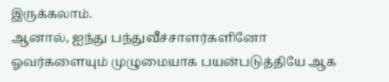இருக்கலாம்.
ஆனால், ஐந்து பந்துவீச்சாளர்களினோ ஓவர்களையும் முழுமையாக பயன்படுத்தியே ஆக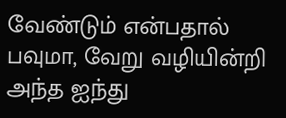வேண்டும் என்பதால் பவுமா, வேறு வழியின்றி அந்த ஐந்து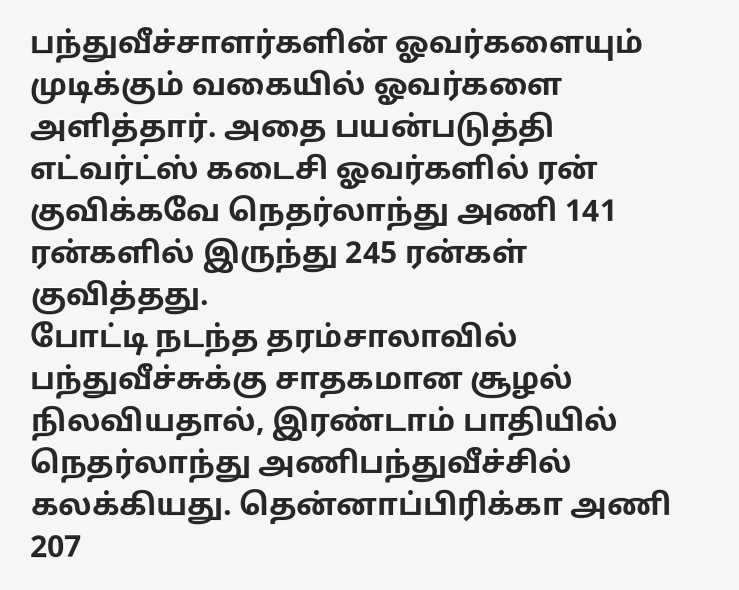பந்துவீச்சாளர்களின் ஓவர்களையும் முடிக்கும் வகையில் ஓவர்களை அளித்தார். அதை பயன்படுத்தி எட்வர்ட்ஸ் கடைசி ஓவர்களில் ரன் குவிக்கவே நெதர்லாந்து அணி 141 ரன்களில் இருந்து 245 ரன்கள் குவித்தது.
போட்டி நடந்த தரம்சாலாவில் பந்துவீச்சுக்கு சாதகமான சூழல் நிலவியதால், இரண்டாம் பாதியில் நெதர்லாந்து அணிபந்துவீச்சில் கலக்கியது. தென்னாப்பிரிக்கா அணி 207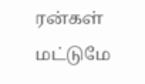ரன்கள் மட்டுமே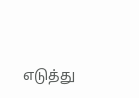எடுத்து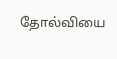தோல்வியை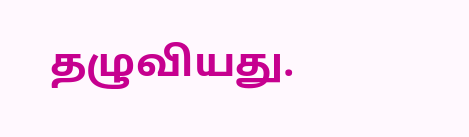தழுவியது.